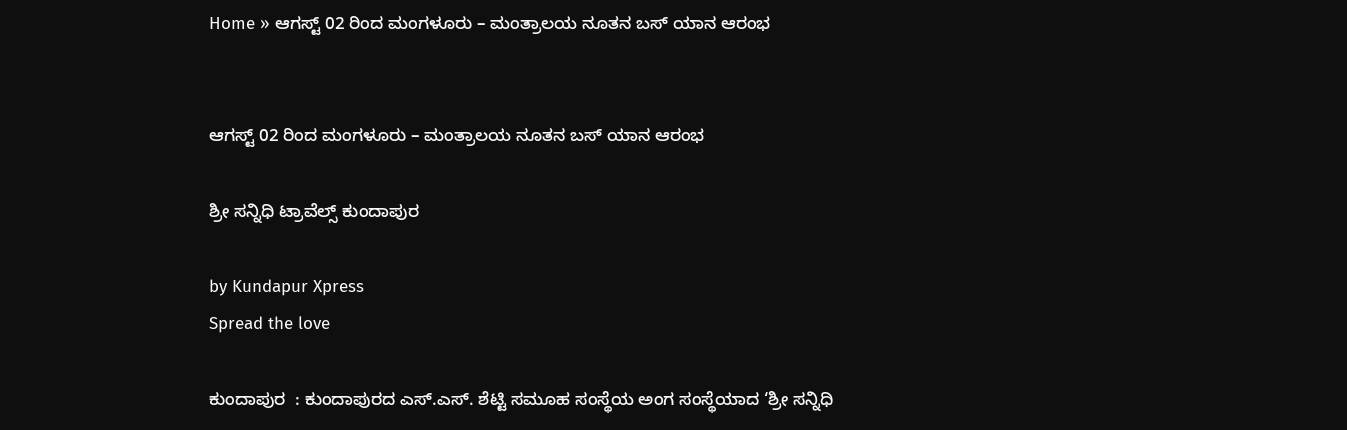Home » ಆಗಸ್ಟ್ 02 ರಿಂದ ಮಂಗಳೂರು – ಮಂತ್ರಾಲಯ ನೂತನ ಬಸ್ ಯಾನ ಆರಂಭ


ಆಗಸ್ಟ್ 02 ರಿಂದ ಮಂಗಳೂರು – ಮಂತ್ರಾಲಯ ನೂತನ ಬಸ್ ಯಾನ ಆರಂಭ

ಶ್ರೀ ಸನ್ನಿಧಿ ಟ್ರಾವೆಲ್ಸ್ ಕುಂದಾಪುರ

by Kundapur Xpress
Spread the love

ಕುಂದಾಪುರ  : ಕುಂದಾಪುರದ ಎಸ್.ಎಸ್. ಶೆಟ್ಟಿ ಸಮೂಹ ಸಂಸ್ಥೆಯ ಅಂಗ ಸಂಸ್ಥೆಯಾದ ‘ಶ್ರೀ ಸನ್ನಿಧಿ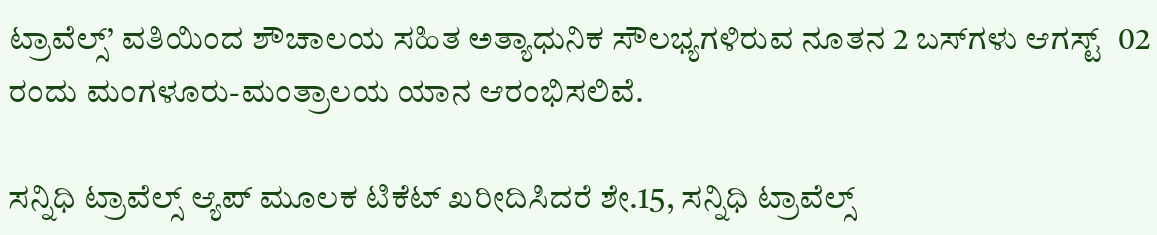ಟ್ರಾವೆಲ್ಸ್‌’ ವತಿಯಿಂದ ಶೌಚಾಲಯ ಸಹಿತ ಅತ್ಯಾಧುನಿಕ ಸೌಲಭ್ಯಗಳಿರುವ ನೂತನ 2 ಬಸ್‌ಗಳು ಆಗಸ್ಟ್‌  02 ರಂದು ಮಂಗಳೂರು-ಮಂತ್ರಾಲಯ ಯಾನ ಆರಂಭಿಸಲಿವೆ.

ಸನ್ನಿಧಿ ಟ್ರಾವೆಲ್ಸ್‌ ಆ್ಯಪ್ ಮೂಲಕ ಟಿಕೆಟ್ ಖರೀದಿಸಿದರೆ ಶೇ.15, ಸನ್ನಿಧಿ ಟ್ರಾವೆಲ್ಸ್‌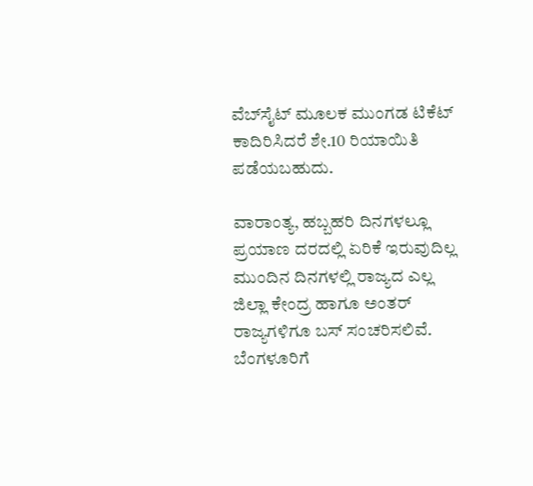ವೆಬ್‌ಸೈಟ್ ಮೂಲಕ ಮುಂಗಡ ಟಿಕೆಟ್ ಕಾದಿರಿಸಿದರೆ ಶೇ.10 ರಿಯಾಯಿತಿ ಪಡೆಯಬಹುದು.

ವಾರಾಂತ್ಯ, ಹಬ್ಬಹರಿ ದಿನಗಳಲ್ಲೂ ಪ್ರಯಾಣ ದರದಲ್ಲಿ ಏರಿಕೆ ಇರುವುದಿಲ್ಲ ಮುಂದಿನ ದಿನಗಳಲ್ಲಿ ರಾಜ್ಯದ ಎಲ್ಲ ಜಿಲ್ಲಾ ಕೇಂದ್ರ ಹಾಗೂ ಅಂತರ್ ರಾಜ್ಯಗಳಿಗೂ ಬಸ್ ಸಂಚರಿಸಲಿವೆ. ಬೆಂಗಳೂರಿಗೆ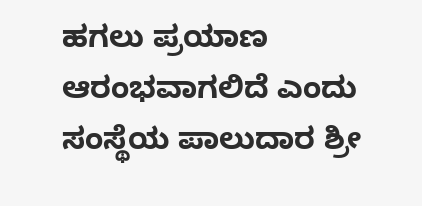ಹಗಲು ಪ್ರಯಾಣ ಆರಂಭವಾಗಲಿದೆ ಎಂದು ಸಂಸ್ಥೆಯ ಪಾಲುದಾರ ಶ್ರೀ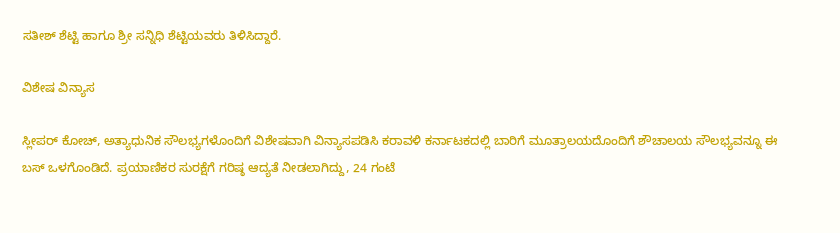ಸತೀಶ್ ಶೆಟ್ಟಿ ಹಾಗೂ ಶ್ರೀ ಸನ್ನಿಧಿ ಶೆಟ್ಟಿಯವರು ತಿಳಿಸಿದ್ದಾರೆ.

ವಿಶೇಷ ವಿನ್ಯಾಸ

ಸ್ಲೀಪರ್ ಕೋಚ್, ಅತ್ಯಾಧುನಿಕ ಸೌಲಭ್ಯಗಳೊಂದಿಗೆ ವಿಶೇಷವಾಗಿ ವಿನ್ಯಾಸಪಡಿಸಿ ಕರಾವಳಿ ಕರ್ನಾಟಕದಲ್ಲಿ ಬಾರಿಗೆ ಮೂತ್ರಾಲಯದೊಂದಿಗೆ ಶೌಚಾಲಯ ಸೌಲಭ್ಯವನ್ನೂ ಈ ಬಸ್ ಒಳಗೊಂಡಿದೆ. ಪ್ರಯಾಣಿಕರ ಸುರಕ್ಷೆಗೆ ಗರಿಷ್ಠ ಆದ್ಯತೆ ನೀಡಲಾಗಿದ್ದು, 24 ಗಂಟೆ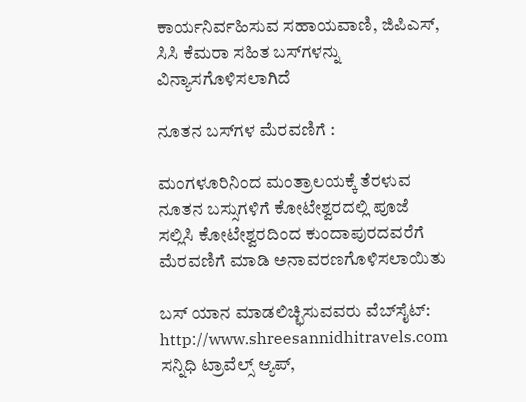ಕಾರ್ಯನಿರ್ವಹಿಸುವ ಸಹಾಯವಾಣಿ, ಜಿಪಿಎಸ್, ಸಿಸಿ ಕೆಮರಾ ಸಹಿತ ಬಸ್‌ಗಳನ್ನು ವಿನ್ಯಾಸಗೊಳಿಸಲಾಗಿದೆ

ನೂತನ ಬಸ್‌ಗಳ ಮೆರವಣಿಗೆ :

ಮಂಗಳೂರಿನಿಂದ ಮಂತ್ರಾಲಯಕ್ಕೆ ತೆರಳುವ ನೂತನ ಬಸ್ಸುಗಳಿಗೆ ಕೋಟೇಶ್ವರದಲ್ಲಿ ಪೂಜೆ ಸಲ್ಲಿಸಿ ಕೋಟೇಶ್ವರದಿಂದ ಕುಂದಾಪುರದವರೆಗೆ ಮೆರವಣಿಗೆ ಮಾಡಿ ಅನಾವರಣಗೊಳಿಸಲಾಯಿತು

ಬಸ್ ಯಾನ ಮಾಡಲಿಚ್ಛಿಸುವವರು ವೆಬ್‌ಸೈಟ್: http://www.shreesannidhitravels.com ಸನ್ನಿಧಿ ಟ್ರಾವೆಲ್ಸ್‌ ಆ್ಯಪ್,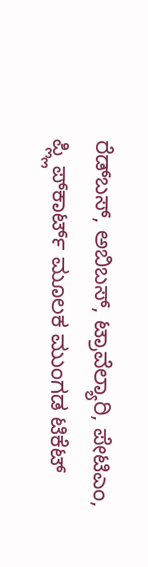ರೆಡ್‌ಬಸ್, ಅಬಿಬಸ್, ಟ್ರಾವೆಲ್ಯಾರಿ, ಪೇಟಿಎಂ, ಪ್ಲ್ಲಿಪ್‌ಕಾರ್ಟ್ ಮೂಲಕ ಮುಂಗಡ ಟಿಕೆಟ್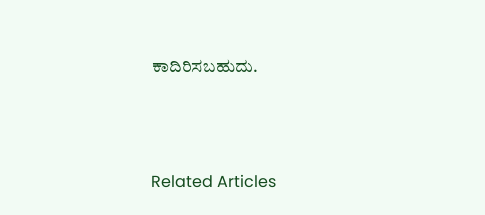ಕಾದಿರಿಸಬಹುದು.



Related Articles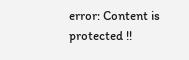error: Content is protected !!